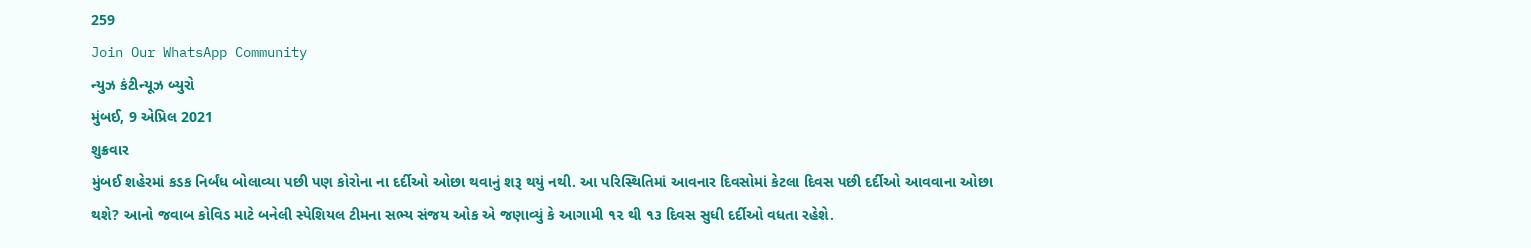259
Join Our WhatsApp Community
ન્યુઝ કંટીન્યૂઝ બ્યુરો
મુંબઈ, 9 એપ્રિલ 2021
શુક્રવાર
મુંબઈ શહેરમાં કડક નિર્બંધ બોલાવ્યા પછી પણ કોરોના ના દર્દીઓ ઓછા થવાનું શરૂ થયું નથી. આ પરિસ્થિતિમાં આવનાર દિવસોમાં કેટલા દિવસ પછી દર્દીઓ આવવાના ઓછા થશે? આનો જવાબ કોવિડ માટે બનેલી સ્પેશિયલ ટીમના સભ્ય સંજય ઓક એ જણાવ્યું કે આગામી ૧૨ થી ૧૩ દિવસ સુધી દર્દીઓ વધતા રહેશે.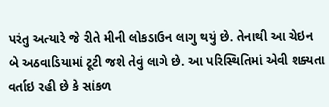પરંતુ અત્યારે જે રીતે મીની લોકડાઉન લાગુ થયું છે. તેનાથી આ ચેઇન બે અઠવાડિયામાં ટૂટી જશે તેવું લાગે છે. આ પરિસ્થિતિમાં એવી શક્યતા વર્તાઇ રહી છે કે સાંકળ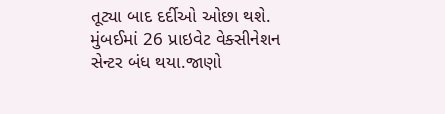તૂટ્યા બાદ દર્દીઓ ઓછા થશે.
મુંબઈમાં 26 પ્રાઇવેટ વેક્સીનેશન સેન્ટર બંધ થયા.જાણો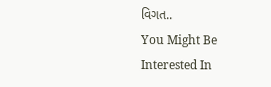વિગત..
You Might Be Interested In